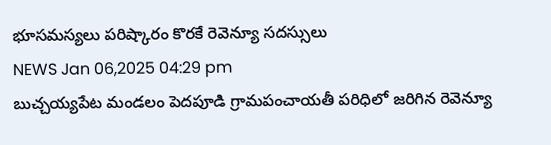భూసమస్యలు పరిష్కారం కొరకే రెవెన్యూ సదస్సులు
NEWS Jan 06,2025 04:29 pm
బుచ్చయ్యపేట మండలం పెదపూడి గ్రామపంచాయతీ పరిధిలో జరిగిన రెవెన్యూ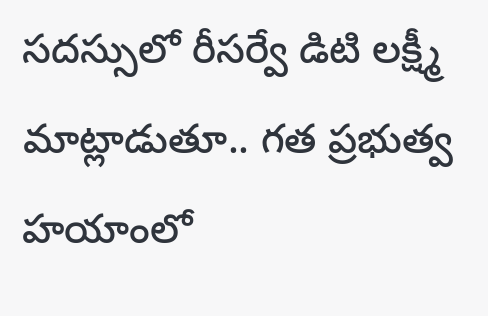సదస్సులో రీసర్వే డిటి లక్ష్మీ మాట్లాడుతూ.. గత ప్రభుత్వ హయాంలో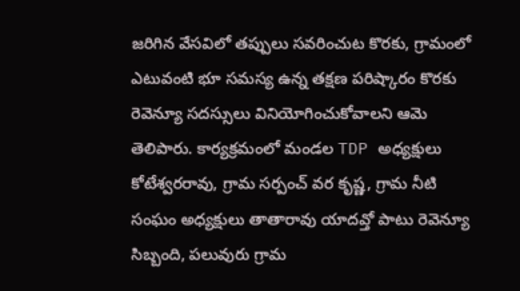జరిగిన వేసవిలో తప్పులు సవరించుట కొరకు, గ్రామంలో ఎటువంటి భూ సమస్య ఉన్న తక్షణ పరిష్కారం కొరకు రెవెన్యూ సదస్సులు వినియోగించుకోవాలని ఆమె తెలిపారు. కార్యక్రమంలో మండల TDP అధ్యక్షులు కోటేశ్వరరావు, గ్రామ సర్పంచ్ వర కృష్ణ, గ్రామ నీటి సంఘం అధ్యక్షులు తాతారావు యాదవ్తో పాటు రెవెన్యూ సిబ్బంది, పలువురు గ్రామ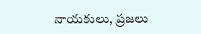నాయకులు, ప్రజలు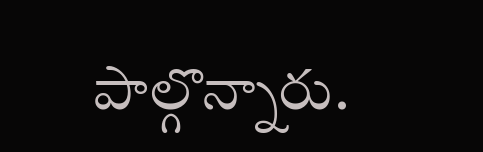పాల్గొన్నారు.